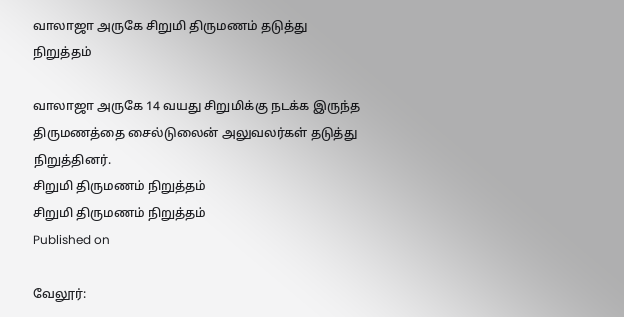வாலாஜா அருகே சிறுமி திருமணம் தடுத்து நிறுத்தம்

வாலாஜா அருகே 14 வயது சிறுமிக்கு நடக்க இருந்த திருமணத்தை சைல்டுலைன் அலுவலர்கள் தடுத்து நிறுத்தினர்.
சிறுமி திருமணம் நிறுத்தம்
சிறுமி திருமணம் நிறுத்தம்
Published on

வேலூர்: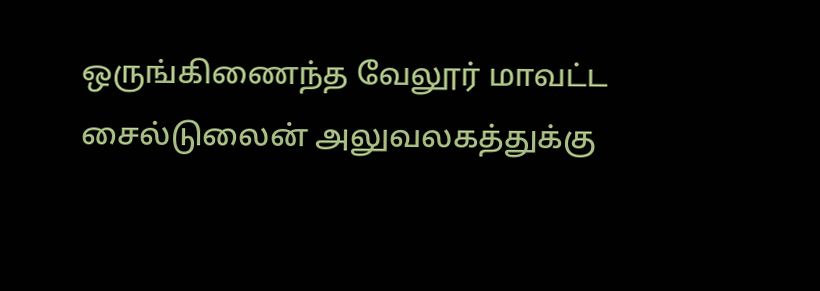ஒருங்கிணைந்த வேலூர் மாவட்ட சைல்டுலைன் அலுவலகத்துக்கு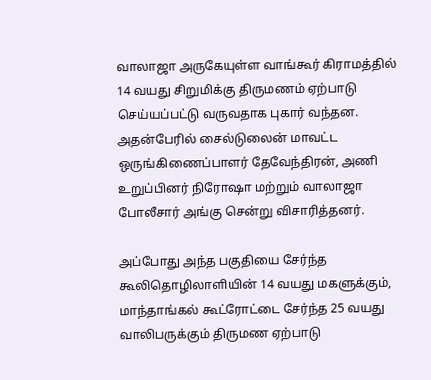வாலாஜா அருகேயுள்ள வாங்கூர் கிராமத்தில் 14 வயது சிறுமிக்கு திருமணம் ஏற்பாடு செய்யப்பட்டு வருவதாக புகார் வந்தன. அதன்பேரில் சைல்டுலைன் மாவட்ட ஒருங்கிணைப்பாளர் தேவேந்திரன், அணி உறுப்பினர் நிரோஷா மற்றும் வாலாஜா போலீசார் அங்கு சென்று விசாரித்தனர்.

அப்போது அந்த பகுதியை சேர்ந்த கூலிதொழிலாளியின் 14 வயது மகளுக்கும், மாந்தாங்கல் கூட்ரோட்டை சேர்ந்த 25 வயது வாலிபருக்கும் திருமண ஏற்பாடு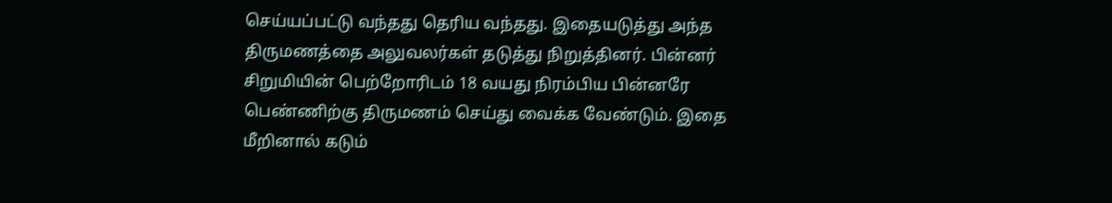செய்யப்பட்டு வந்தது தெரிய வந்தது. இதையடுத்து அந்த திருமணத்தை அலுவலர்கள் தடுத்து நிறுத்தினர். பின்னர் சிறுமியின் பெற்றோரிடம் 18 வயது நிரம்பிய பின்னரே பெண்ணிற்கு திருமணம் செய்து வைக்க வேண்டும். இதை மீறினால் கடும்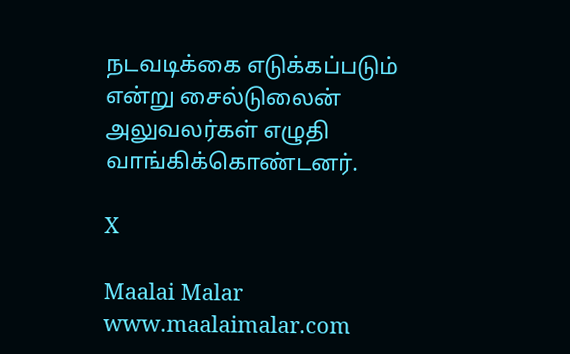நடவடிக்கை எடுக்கப்படும் என்று சைல்டுலைன் அலுவலர்கள் எழுதி வாங்கிக்கொண்டனர்.

X

Maalai Malar
www.maalaimalar.com